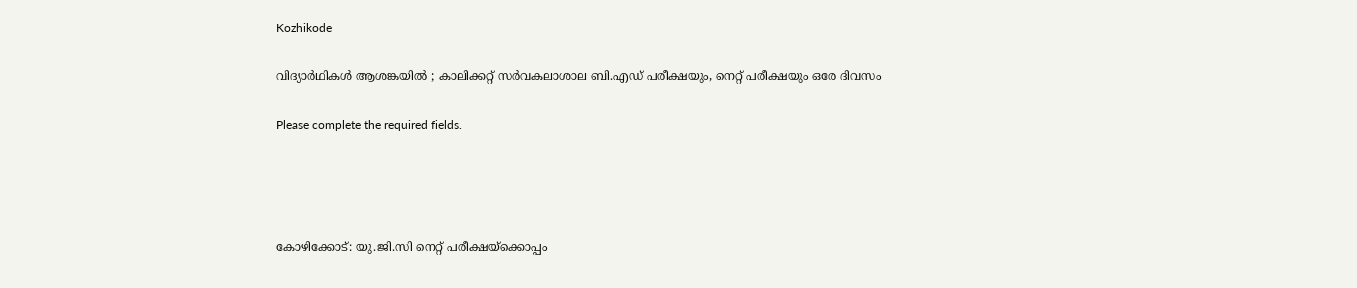Kozhikode

വിദ്യാർഥികൾ ആശങ്കയിൽ ; കാലിക്കറ്റ് സർവകലാശാല ബി.എഡ് പരീക്ഷയും, നെറ്റ് പരീക്ഷയും ഒരേ ദിവസം

Please complete the required fields.




കോഴിക്കോട്: യു.ജി.സി നെറ്റ് പരീക്ഷയ്‌ക്കൊപ്പം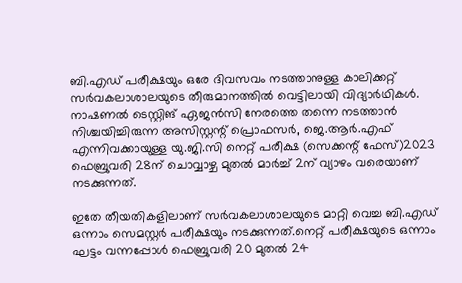ബി.എഡ് പരീക്ഷയും ഒരേ ദിവസവം നടത്താനുള്ള കാലിക്കറ്റ് സർവകലാശാലയുടെ തീരുമാനത്തിൽ വെട്ടിലായി വിദ്യാർഥികൾ. നാഷണൽ ടെസ്റ്റിങ് ഏജൻസി നേരത്തെ തന്നെ നടത്താൻ നിശ്ചയിച്ചിരുന്ന അസിസ്റ്റന്റ് പ്രൊഫസർ, ജെ.ആർ.എഫ് എന്നിവക്കായുള്ള യു.ജി.സി നെറ്റ് പരീക്ഷ (സെക്കന്റ് ഫേസ്)2023 ഫെബ്രുവരി 28ന് ചൊവ്വാഴ്ച മുതൽ മാർച്ച് 2ന് വ്യാഴം വരെയാണ് നടക്കുന്നത്.

ഇതേ തീയതികളിലാണ് സർവകലാശാലയുടെ മാറ്റി വെച്ച ബി.എഡ് ഒന്നാം സെമസ്റ്റർ പരീക്ഷയും നടക്കുന്നത്.നെറ്റ് പരീക്ഷയുടെ ഒന്നാം ഘട്ടം വന്നപ്പോൾ ഫെബ്രുവരി 20 മുതൽ 24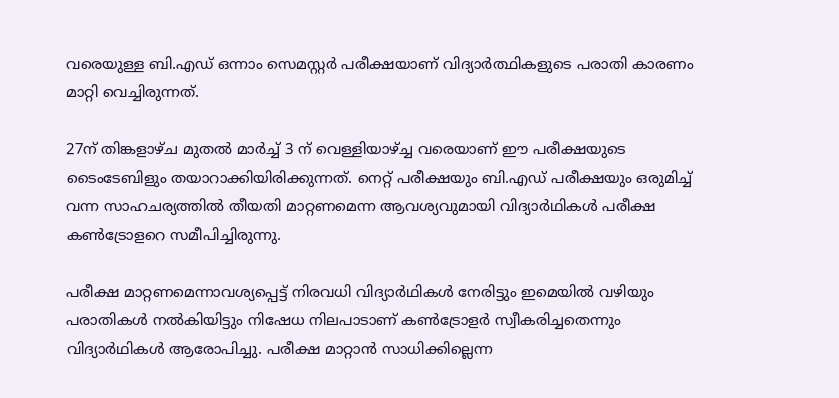വരെയുള്ള ബി.എഡ് ഒന്നാം സെമസ്റ്റർ പരീക്ഷയാണ് വിദ്യാർത്ഥികളുടെ പരാതി കാരണം മാറ്റി വെച്ചിരുന്നത്.

27ന് തിങ്കളാഴ്ച മുതൽ മാർച്ച് 3 ന് വെള്ളിയാഴ്ച്ച വരെയാണ് ഈ പരീക്ഷയുടെ ടൈംടേബിളും തയാറാക്കിയിരിക്കുന്നത്. നെറ്റ് പരീക്ഷയും ബി.എഡ് പരീക്ഷയും ഒരുമിച്ച് വന്ന സാഹചര്യത്തിൽ തീയതി മാറ്റണമെന്ന ആവശ്യവുമായി വിദ്യാർഥികൾ പരീക്ഷ കൺട്രോളറെ സമീപിച്ചിരുന്നു.

പരീക്ഷ മാറ്റണമെന്നാവശ്യപ്പെട്ട് നിരവധി വിദ്യാർഥികൾ നേരിട്ടും ഇമെയിൽ വഴിയും പരാതികൾ നൽകിയിട്ടും നിഷേധ നിലപാടാണ് കൺട്രോളർ സ്വീകരിച്ചതെന്നും വിദ്യാർഥികൾ ആരോപിച്ചു. പരീക്ഷ മാറ്റാൻ സാധിക്കില്ലെന്ന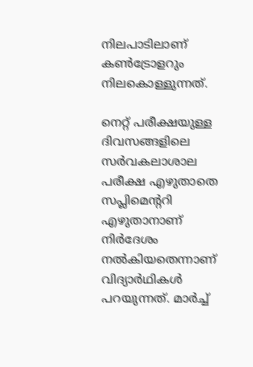നിലപാടിലാണ് കൺട്രോളറും നിലകൊള്ളുന്നത്.

നെറ്റ് പരീക്ഷയുള്ള ദിവസങ്ങളിലെ സർവകലാശാല പരീക്ഷ എഴുതാതെ സപ്ലിമെന്ററി എഴുതാനാണ് നിർദേശം നൽകിയതെന്നാണ് വിദ്യാർഥികൾ പറയുന്നത്. മാർച്ച്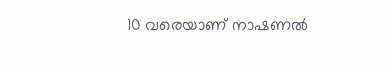10 വരെയാണ് നാഷണൽ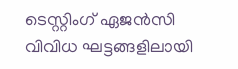ടെസ്റ്റിംഗ് ഏജൻസി വിവിധ ഘട്ടങ്ങളിലായി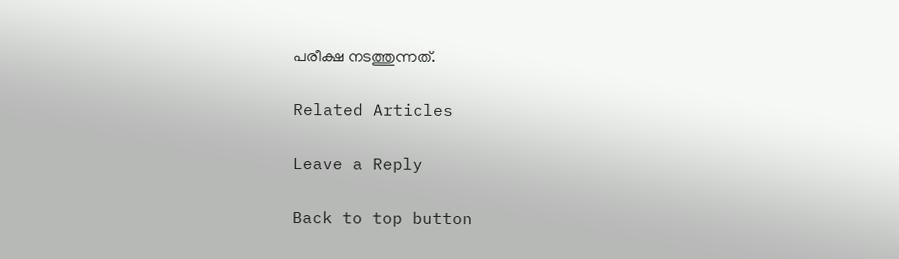പരീക്ഷ നടത്തുന്നത്.

Related Articles

Leave a Reply

Back to top button